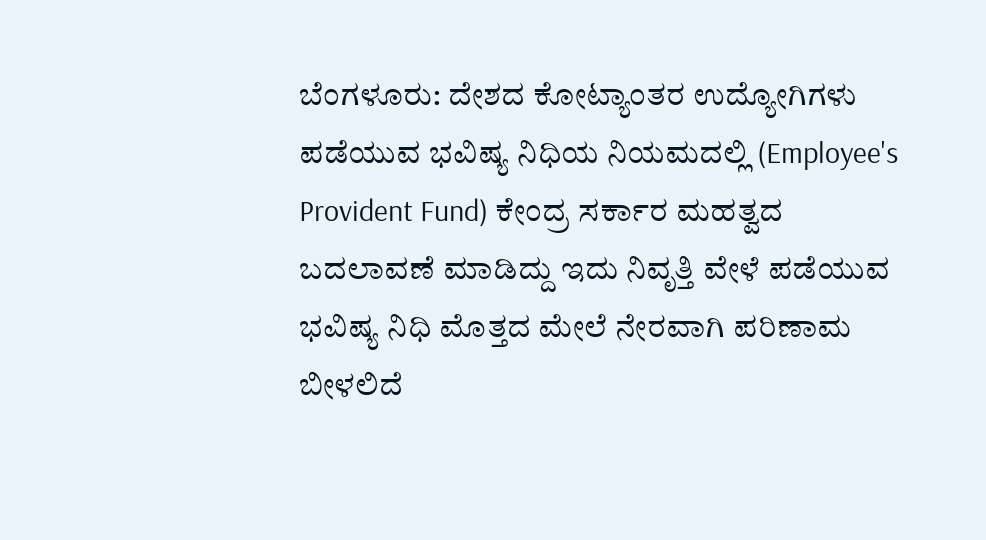ಬೆಂಗಳೂರು: ದೇಶದ ಕೋಟ್ಯಾಂತರ ಉದ್ಯೋಗಿಗಳು ಪಡೆಯುವ ಭವಿಷ್ಯ ನಿಧಿಯ ನಿಯಮದಲ್ಲಿ (Employee's Provident Fund) ಕೇಂದ್ರ ಸರ್ಕಾರ ಮಹತ್ವದ ಬದಲಾವಣೆ ಮಾಡಿದ್ದು ಇದು ನಿವೃತ್ತಿ ವೇಳೆ ಪಡೆಯುವ ಭವಿಷ್ಯ ನಿಧಿ ಮೊತ್ತದ ಮೇಲೆ ನೇರವಾಗಿ ಪರಿಣಾಮ ಬೀಳಲಿದೆ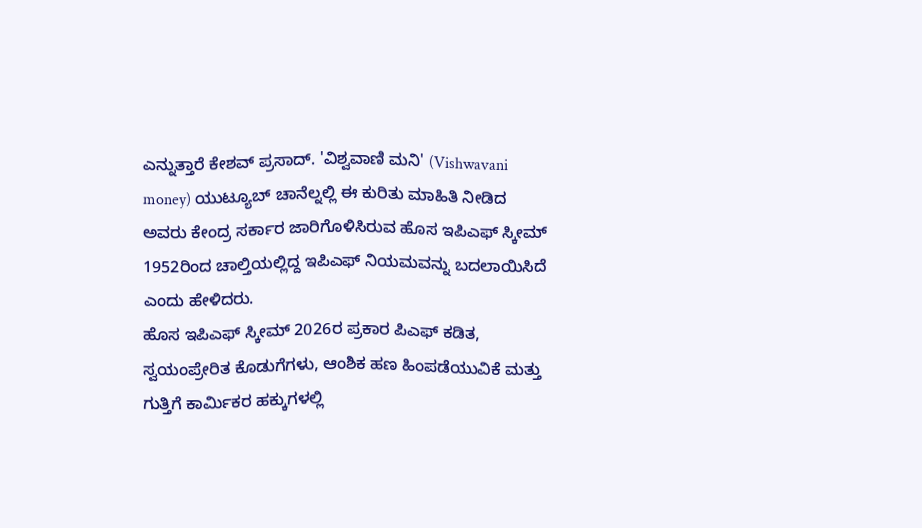ಎನ್ನುತ್ತಾರೆ ಕೇಶವ್ ಪ್ರಸಾದ್. 'ವಿಶ್ವವಾಣಿ ಮನಿ' (Vishwavani money) ಯುಟ್ಯೂಬ್ ಚಾನೆಲ್ನಲ್ಲಿ ಈ ಕುರಿತು ಮಾಹಿತಿ ನೀಡಿದ ಅವರು ಕೇಂದ್ರ ಸರ್ಕಾರ ಜಾರಿಗೊಳಿಸಿರುವ ಹೊಸ ಇಪಿಎಫ್ ಸ್ಕೀಮ್ 1952ರಿಂದ ಚಾಲ್ತಿಯಲ್ಲಿದ್ದ ಇಪಿಎಫ್ ನಿಯಮವನ್ನು ಬದಲಾಯಿಸಿದೆ ಎಂದು ಹೇಳಿದರು.
ಹೊಸ ಇಪಿಎಫ್ ಸ್ಕೀಮ್ 2026ರ ಪ್ರಕಾರ ಪಿಎಫ್ ಕಡಿತ, ಸ್ವಯಂಪ್ರೇರಿತ ಕೊಡುಗೆಗಳು, ಆಂಶಿಕ ಹಣ ಹಿಂಪಡೆಯುವಿಕೆ ಮತ್ತು ಗುತ್ತಿಗೆ ಕಾರ್ಮಿಕರ ಹಕ್ಕುಗಳಲ್ಲಿ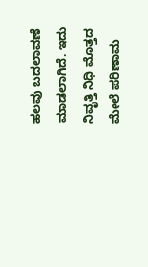ಹಲವು ಬದಲಾವಣೆ ಮಾಡಲಾಗಿದೆ. ಇದು ನಿವೃತ್ತಿ ನಿಧಿ ಮೊತ್ತದ ಮೇಲೆ ಪರಿಣಾಮ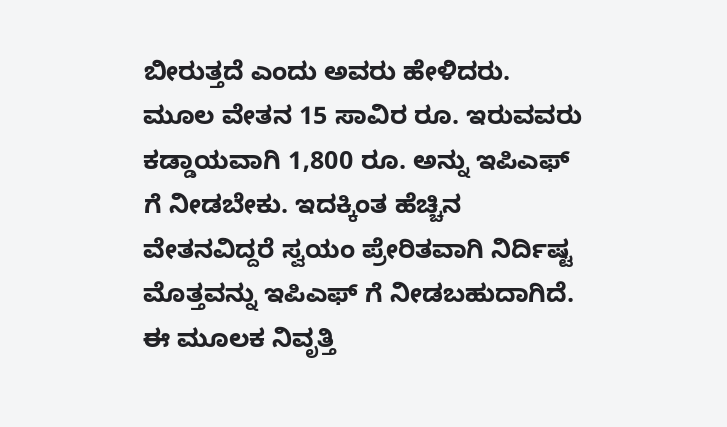ಬೀರುತ್ತದೆ ಎಂದು ಅವರು ಹೇಳಿದರು.
ಮೂಲ ವೇತನ 15 ಸಾವಿರ ರೂ. ಇರುವವರು ಕಡ್ಡಾಯವಾಗಿ 1,800 ರೂ. ಅನ್ನು ಇಪಿಎಫ್ ಗೆ ನೀಡಬೇಕು. ಇದಕ್ಕಿಂತ ಹೆಚ್ಚಿನ ವೇತನವಿದ್ದರೆ ಸ್ವಯಂ ಪ್ರೇರಿತವಾಗಿ ನಿರ್ದಿಷ್ಟ ಮೊತ್ತವನ್ನು ಇಪಿಎಫ್ ಗೆ ನೀಡಬಹುದಾಗಿದೆ. ಈ ಮೂಲಕ ನಿವೃತ್ತಿ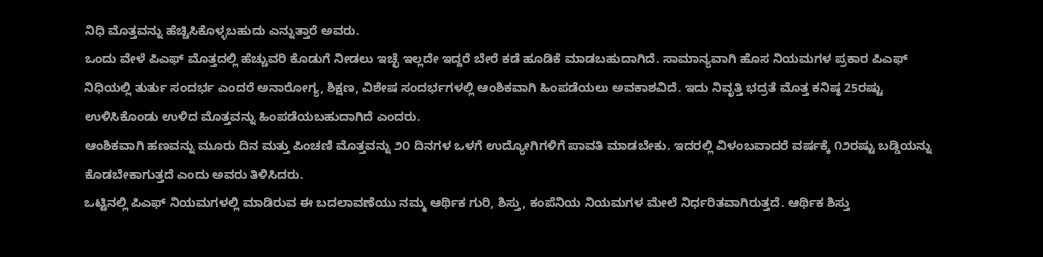ನಿಧಿ ಮೊತ್ತವನ್ನು ಹೆಚ್ಚಿಸಿಕೊಳ್ಳಬಹುದು ಎನ್ನುತ್ತಾರೆ ಅವರು.
ಒಂದು ವೇಳೆ ಪಿಎಫ್ ಮೊತ್ತದಲ್ಲಿ ಹೆಚ್ಚುವರಿ ಕೊಡುಗೆ ನೀಡಲು ಇಚ್ಛೆ ಇಲ್ಲದೇ ಇದ್ದರೆ ಬೇರೆ ಕಡೆ ಹೂಡಿಕೆ ಮಾಡಬಹುದಾಗಿದೆ. ಸಾಮಾನ್ಯವಾಗಿ ಹೊಸ ನಿಯಮಗಳ ಪ್ರಕಾರ ಪಿಎಫ್ ನಿಧಿಯಲ್ಲಿ ತುರ್ತು ಸಂದರ್ಭ ಎಂದರೆ ಅನಾರೋಗ್ಯ, ಶಿಕ್ಷಣ, ವಿಶೇಷ ಸಂದರ್ಭಗಳಲ್ಲಿ ಆಂಶಿಕವಾಗಿ ಹಿಂಪಡೆಯಲು ಅವಕಾಶವಿದೆ. ಇದು ನಿವೃತ್ತಿ ಭದ್ರತೆ ಮೊತ್ತ ಕನಿಷ್ಠ 25ರಷ್ಟು ಉಳಿಸಿಕೊಂಡು ಉಳಿದ ಮೊತ್ತವನ್ನು ಹಿಂಪಡೆಯಬಹುದಾಗಿದೆ ಎಂದರು.
ಆಂಶಿಕವಾಗಿ ಹಣವನ್ನು ಮೂರು ದಿನ ಮತ್ತು ಪಿಂಚಣಿ ಮೊತ್ತವನ್ನು ೨೦ ದಿನಗಳ ಒಳಗೆ ಉದ್ಯೋಗಿಗಳಿಗೆ ಪಾವತಿ ಮಾಡಬೇಕು. ಇದರಲ್ಲಿ ವಿಳಂಬವಾದರೆ ವರ್ಷಕ್ಕೆ ೧೨ರಷ್ಟು ಬಡ್ಡಿಯನ್ನು ಕೊಡಬೇಕಾಗುತ್ತದೆ ಎಂದು ಅವರು ತಿಳಿಸಿದರು.
ಒಟ್ಟಿನಲ್ಲಿ ಪಿಎಫ್ ನಿಯಮಗಳಲ್ಲಿ ಮಾಡಿರುವ ಈ ಬದಲಾವಣೆಯು ನಮ್ಮ ಆರ್ಥಿಕ ಗುರಿ, ಶಿಸ್ತು, ಕಂಪೆನಿಯ ನಿಯಮಗಳ ಮೇಲೆ ನಿರ್ಧರಿತವಾಗಿರುತ್ತದೆ. ಆರ್ಥಿಕ ಶಿಸ್ತು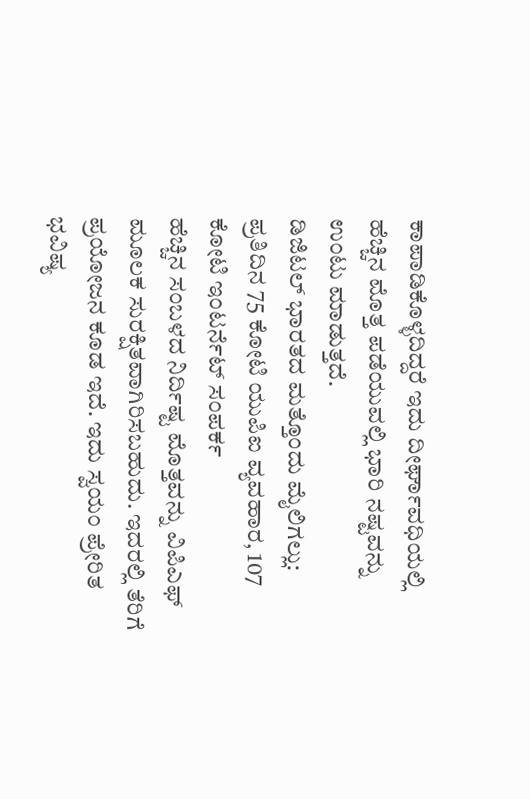ಕಾಪಾಡಿಕೊಳ್ಳದಿದ್ದರೆ ಇದು ದೀರ್ಘಾವಧಿಯಲ್ಲಿ ಹೆಚ್ಚಿನ ಮೊತ್ತ ಪಡೆಯುವಲ್ಲಿ ಭಾರಿ ನಷ್ಟವನ್ನು ಉಂಟು ಮಾಡುತ್ತದೆ.
ಡಿಜಿಟಲ್ ಭಾರತದ ಮತ್ತೊಂದು ಮೈಲಿಗಲ್ಲು: ಪ್ರತಿದಿನ 75 ಕೋಟಿ ಯುಪಿಐ ವ್ಯವಹಾರ, 107 ಕೋಟಿ ಇಂಟರ್ನೆಟ್ ಸಂಪರ್ಕ
ಹೆಚ್ಚಿನ ಸಂಬಳದ ನಿರ್ದಿಷ್ಟ ಮೊತ್ತವನ್ನು ವಿಪಿಎಫ್ ಮೂಲಕ ಸುರಕ್ಷಿತವಾಗಿರಿಸಬಹುದು. ಇದರಲ್ಲಿ ತೆರಿಗೆ ಪ್ರಯೋಜನ ಕೂಡ ಇದೆ. ಇದು ಸ್ವಯಂ ಪ್ರೇರಿತ ಭವಿಷ್ಯ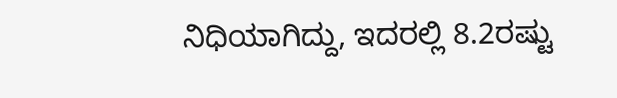ನಿಧಿಯಾಗಿದ್ದು, ಇದರಲ್ಲಿ 8.2ರಷ್ಟು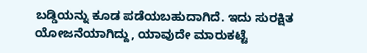ಬಡ್ಡಿಯನ್ನು ಕೂಡ ಪಡೆಯಬಹುದಾಗಿದೆ. ಇದು ಸುರಕ್ಷಿತ ಯೋಜನೆಯಾಗಿದ್ದು, ಯಾವುದೇ ಮಾರುಕಟ್ಟೆ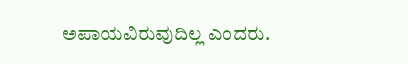ಅಪಾಯವಿರುವುದಿಲ್ಲ ಎಂದರು.